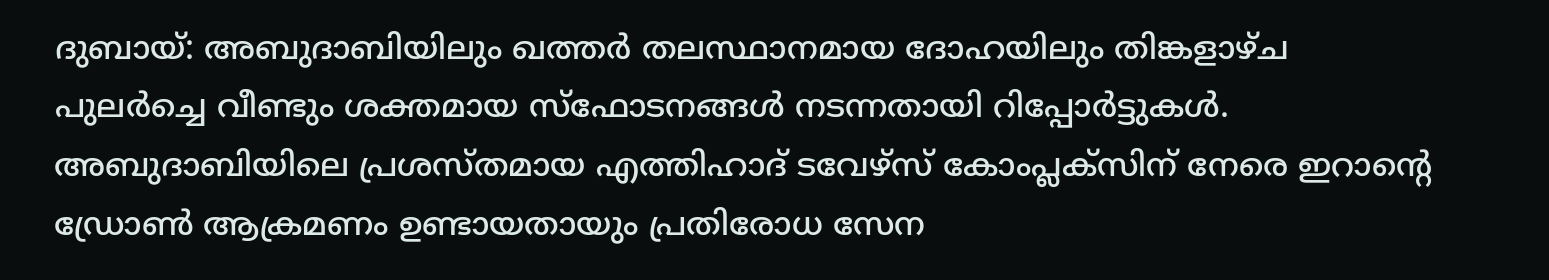ദുബായ്: അബുദാബിയിലും ഖത്തർ തലസ്ഥാനമായ ദോഹയിലും തിങ്കളാഴ്ച പുലർച്ചെ വീണ്ടും ശക്തമായ സ്ഫോടനങ്ങൾ നടന്നതായി റിപ്പോർട്ടുകൾ. അബുദാബിയിലെ പ്രശസ്തമായ എത്തിഹാദ് ടവേഴ്സ് കോംപ്ലക്സിന് നേരെ ഇറാന്റെ ഡ്രോൺ ആക്രമണം ഉണ്ടായതായും പ്രതിരോധ സേന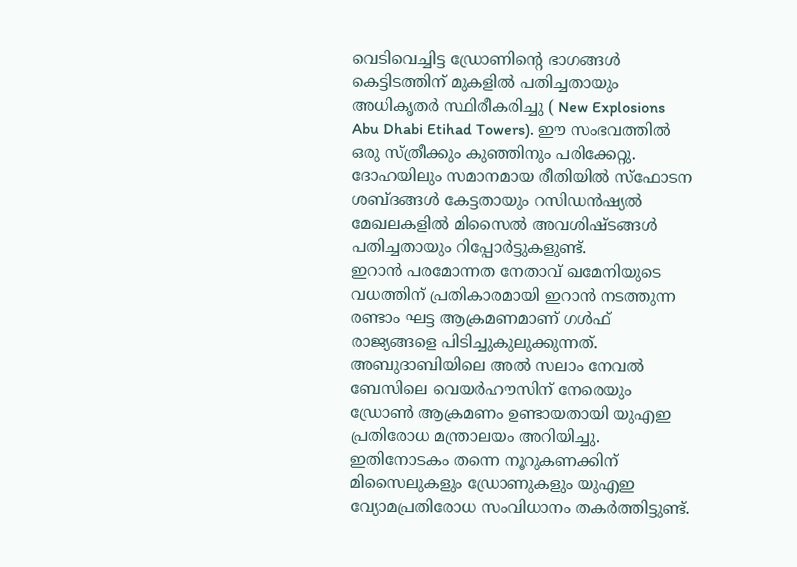വെടിവെച്ചിട്ട ഡ്രോണിന്റെ ഭാഗങ്ങൾ കെട്ടിടത്തിന് മുകളിൽ പതിച്ചതായും അധികൃതർ സ്ഥിരീകരിച്ചു ( New Explosions Abu Dhabi Etihad Towers). ഈ സംഭവത്തിൽ ഒരു സ്ത്രീക്കും കുഞ്ഞിനും പരിക്കേറ്റു. ദോഹയിലും സമാനമായ രീതിയിൽ സ്ഫോടന ശബ്ദങ്ങൾ കേട്ടതായും റസിഡൻഷ്യൽ മേഖലകളിൽ മിസൈൽ അവശിഷ്ടങ്ങൾ പതിച്ചതായും റിപ്പോർട്ടുകളുണ്ട്.
ഇറാൻ പരമോന്നത നേതാവ് ഖമേനിയുടെ വധത്തിന് പ്രതികാരമായി ഇറാൻ നടത്തുന്ന രണ്ടാം ഘട്ട ആക്രമണമാണ് ഗൾഫ് രാജ്യങ്ങളെ പിടിച്ചുകുലുക്കുന്നത്. അബുദാബിയിലെ അൽ സലാം നേവൽ ബേസിലെ വെയർഹൗസിന് നേരെയും ഡ്രോൺ ആക്രമണം ഉണ്ടായതായി യുഎഇ പ്രതിരോധ മന്ത്രാലയം അറിയിച്ചു. ഇതിനോടകം തന്നെ നൂറുകണക്കിന് മിസൈലുകളും ഡ്രോണുകളും യുഎഇ വ്യോമപ്രതിരോധ സംവിധാനം തകർത്തിട്ടുണ്ട്.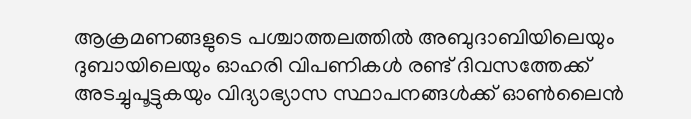ആക്രമണങ്ങളുടെ പശ്ചാത്തലത്തിൽ അബുദാബിയിലെയും ദുബായിലെയും ഓഹരി വിപണികൾ രണ്ട് ദിവസത്തേക്ക് അടച്ചുപൂട്ടുകയും വിദ്യാഭ്യാസ സ്ഥാപനങ്ങൾക്ക് ഓൺലൈൻ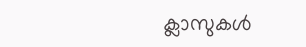ക്ലാസുകൾ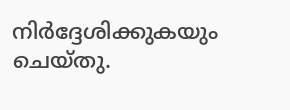നിർദ്ദേശിക്കുകയും ചെയ്തു.